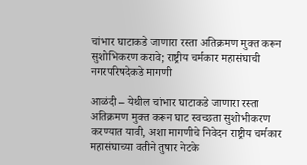चांभार घाटाकडे जाणारा रस्ता अतिक्रमण मुक्त करून सुशोभिकरण करावे; राष्ट्रीय चर्मकार महासंघाची नगरपरिषदेकडे मागणी

आळंदी – येथील चांभार घाटाकडे जाणारा रस्ता अतिक्रमण मुक्त करून घाट स्वच्छता सुशोभीकरण करण्यात यावी, अशा मागणीचे निवेदन राष्ट्रीय चर्मकार महासंघाच्या वतीने तुषार नेटके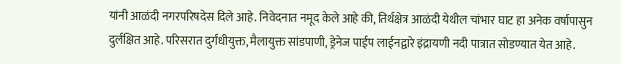यांनी आळंदी नगरपरिषदेस दिले आहे. निवेदनात नमूद केले आहे की, तिर्थक्षेत्र आळंदी येथील चांभार घाट हा अनेक वर्षापासुन दुर्लक्षित आहे. परिसरात दुर्गंधीयुक्त, मैलायुक्त सांडपाणी, ड्रेनेज पाईप लाईनद्वारे इंद्रायणी नदी पात्रात सोडण्यात येत आहे.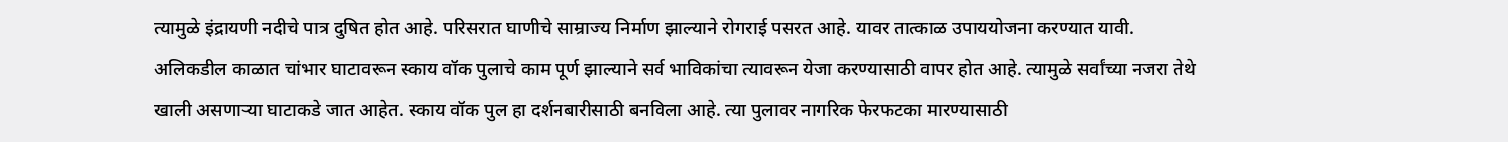त्यामुळे इंद्रायणी नदीचे पात्र दुषित होत आहे. परिसरात घाणीचे साम्राज्य निर्माण झाल्याने रोगराई पसरत आहे. यावर तात्काळ उपाययोजना करण्यात यावी.
अलिकडील काळात चांभार घाटावरून स्काय वॉक पुलाचे काम पूर्ण झाल्याने सर्व भाविकांचा त्यावरून येजा करण्यासाठी वापर होत आहे. त्यामुळे सर्वांच्या नजरा तेथे खाली असणाऱ्या घाटाकडे जात आहेत. स्काय वॉक पुल हा दर्शनबारीसाठी बनविला आहे. त्या पुलावर नागरिक फेरफटका मारण्यासाठी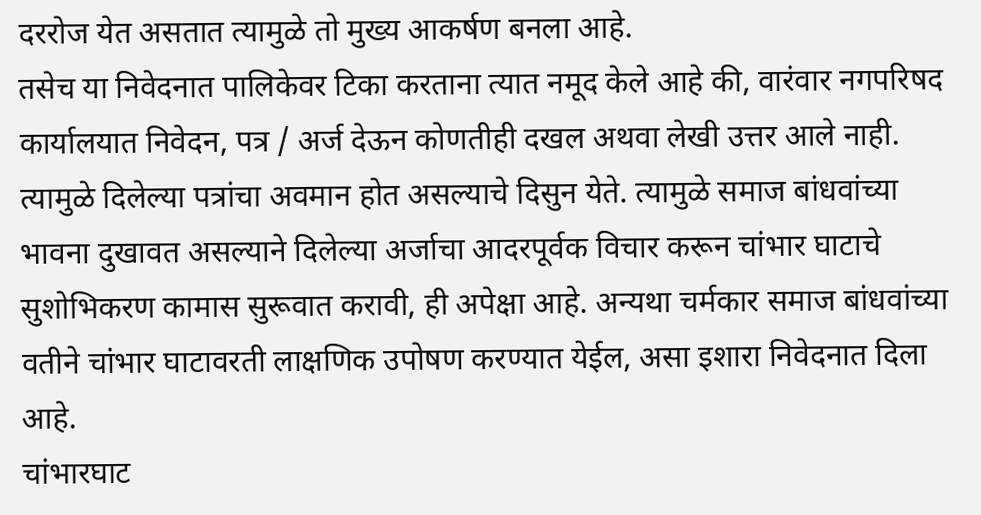दररोज येत असतात त्यामुळे तो मुख्य आकर्षण बनला आहे.
तसेच या निवेदनात पालिकेवर टिका करताना त्यात नमूद केले आहे की, वारंवार नगपरिषद कार्यालयात निवेदन, पत्र / अर्ज देऊन कोणतीही दखल अथवा लेखी उत्तर आले नाही. त्यामुळे दिलेल्या पत्रांचा अवमान होत असल्याचे दिसुन येते. त्यामुळे समाज बांधवांच्या भावना दुखावत असल्याने दिलेल्या अर्जाचा आदरपूर्वक विचार करून चांभार घाटाचे सुशोभिकरण कामास सुरूवात करावी, ही अपेक्षा आहे. अन्यथा चर्मकार समाज बांधवांच्या वतीने चांभार घाटावरती लाक्षणिक उपोषण करण्यात येईल, असा इशारा निवेदनात दिला आहे.
चांभारघाट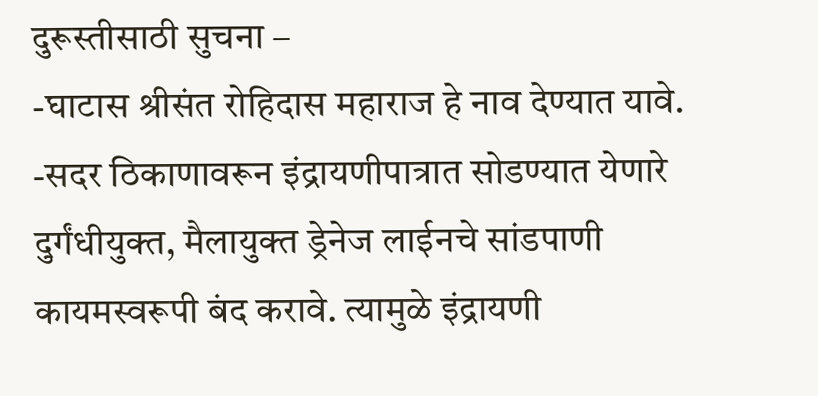दुरूस्तीसाठी सुचना –
-घाटास श्रीसंत रोहिदास महाराज हे नाव देण्यात यावे.
-सदर ठिकाणावरून इंद्रायणीपात्रात सोडण्यात येणारे दुर्गंधीयुक्त, मैलायुक्त ड्रेनेज लाईनचे सांडपाणी कायमस्वरूपी बंद करावे. त्यामुळे इंद्रायणी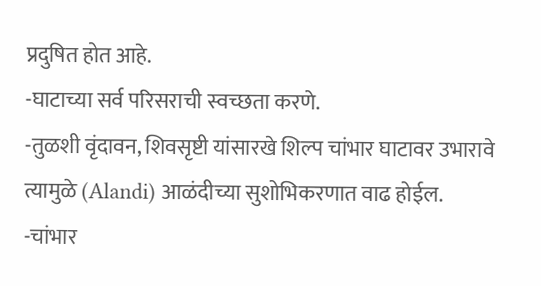प्रदुषित होत आहे.
-घाटाच्या सर्व परिसराची स्वच्छता करणे.
-तुळशी वृंदावन, शिवसृष्टी यांसारखे शिल्प चांभार घाटावर उभारावे त्यामुळे (Alandi) आळंदीच्या सुशोभिकरणात वाढ होईल.
-चांभार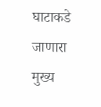घाटाकडे जाणारा मुख्य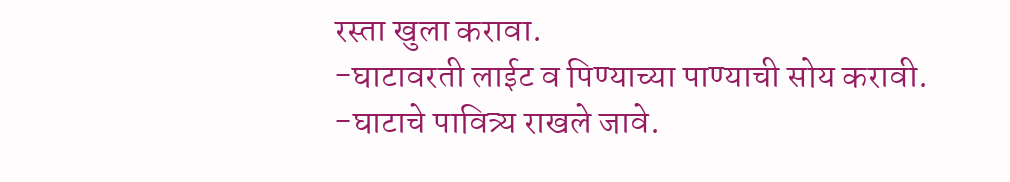रस्ता खुला करावा.
-घाटावरती लाईट व पिण्याच्या पाण्याची सोय करावी.
-घाटाचे पावित्र्य राखले जावे.